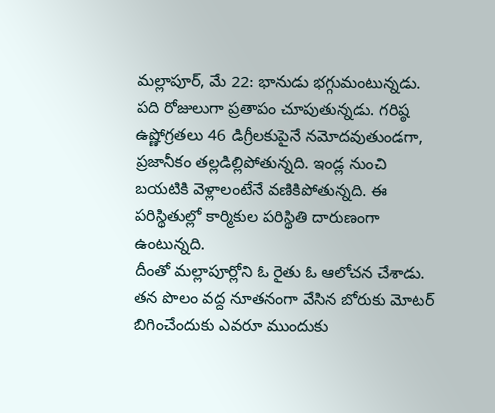మల్లాపూర్, మే 22: భానుడు భగ్గుమంటున్నడు. పది రోజులుగా ప్రతాపం చూపుతున్నడు. గరిష్ఠ ఉష్ణోగ్రతలు 46 డిగ్రీలకుపైనే నమోదవుతుండగా, ప్రజానీకం తల్లడిల్లిపోతున్నది. ఇండ్ల నుంచి బయటికి వెళ్లాలంటేనే వణికిపోతున్నది. ఈ పరిస్థితుల్లో కార్మికుల పరిస్థితి దారుణంగా ఉంటున్నది.
దీంతో మల్లాపూర్లోని ఓ రైతు ఓ ఆలోచన చేశాడు. తన పొలం వద్ద నూతనంగా వేసిన బోరుకు మోటర్ బిగించేందుకు ఎవరూ ముందుకు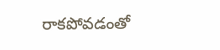రాకపోవడంతో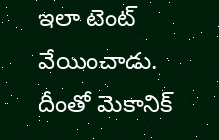ఇలా టెంట్ వేయించాడు. దీంతో మెకానిక్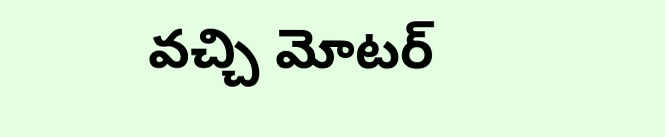వచ్చి మోటర్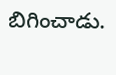బిగించాడు.